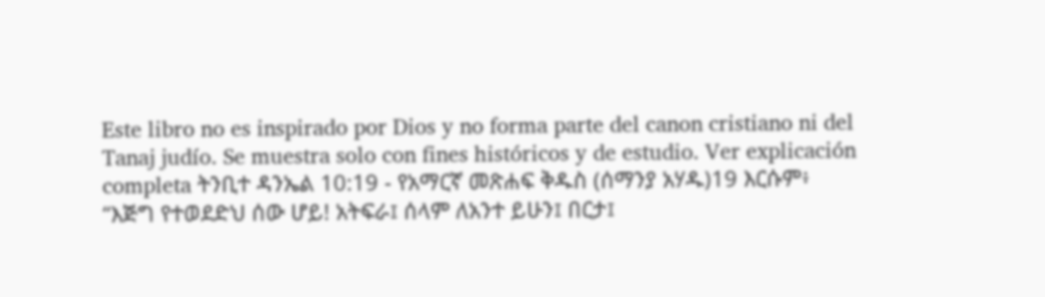Este libro no es inspirado por Dios y no forma parte del canon cristiano ni del Tanaj judío. Se muestra solo con fines históricos y de estudio. Ver explicación completa ትንቢተ ዳንኤል 10:19 - የአማርኛ መጽሐፍ ቅዱስ (ሰማንያ አሃዱ)19 እርሱም፥ “እጅግ የተወደድህ ሰው ሆይ! አትፍራ፤ ሰላም ለአንተ ይሁን፤ በርታ፤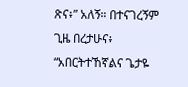ጽና፥” አለኝ። በተናገረኝም ጊዜ በረታሁና፥ “አበርትተኸኛልና ጌታዬ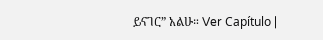ይናገር” አልሁ። Ver Capítulo |